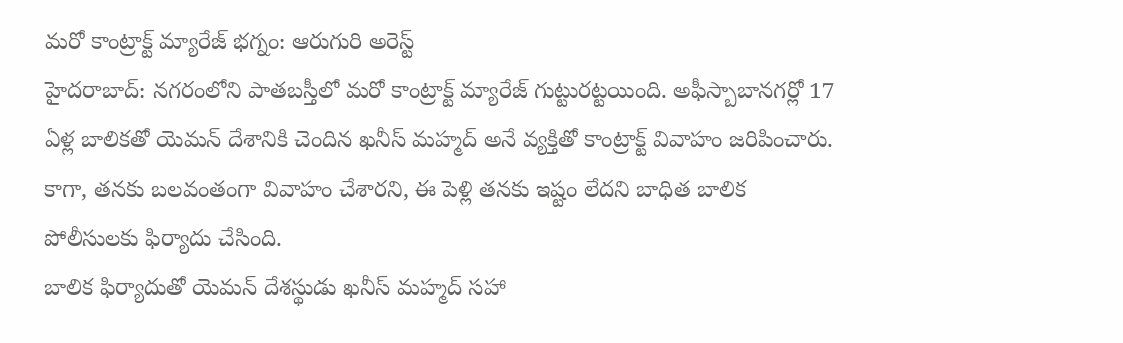మరో కాంట్రాక్ట్ మ్యారేజ్ భగ్నం: ఆరుగురి అరెస్ట్
హైదరాబాద్: నగరంలోని పాతబస్తీలో మరో కాంట్రాక్ట్ మ్యారేజ్ గుట్టురట్టయింది. అఫీస్బాబానగర్లో 17 ఏళ్ల బాలికతో యెమన్ దేశానికి చెందిన ఖనీస్ మహ్మద్ అనే వ్యక్తితో కాంట్రాక్ట్ వివాహం జరిపించారు. కాగా, తనకు బలవంతంగా వివాహం చేశారని, ఈ పెళ్లి తనకు ఇష్టం లేదని బాధిత బాలిక పోలీసులకు ఫిర్యాదు చేసింది.
బాలిక ఫిర్యాదుతో యెమన్ దేశస్థుడు ఖనీస్ మహ్మద్ సహా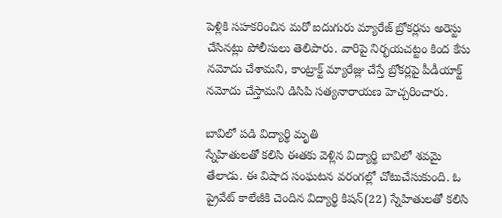పెళ్లికి సహకరించిన మరో ఐదుగురు మ్యారేజ్ బ్రోకర్లను అరెస్టు చేసినట్లు పోలీసులు తెలిపారు. వారిపై నిర్భయచట్టం కింద కేసు నమోదు చేశామని, కాంట్రాక్ట్ మ్యారేజ్లు చేస్తే బ్రోకర్లపై పీడీయాక్ట్ నమోదు చేస్తామని డిసిపి సత్యనారాయణ హెచ్చరించారు.

బావిలో పడి విద్యార్థి మృతి
స్నేహితులతో కలిసి ఈతకు వెళ్లిన విద్యార్థి బావిలో శవమై తేలాడు. ఈ విషాద సంఘటన వరంగల్లో చోటుచేసుకుంది. ఓ ప్రైవేట్ కాలేజీకి చెందిన విద్యార్థి కిషన్(22) స్నేహితులతో కలిసి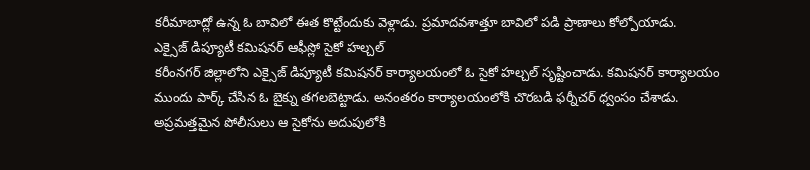కరీమాబాద్లో ఉన్న ఓ బావిలో ఈత కొట్టేందుకు వెళ్లాడు. ప్రమాదవశాత్తూ బావిలో పడి ప్రాణాలు కోల్పోయాడు.
ఎక్సైజ్ డిప్యూటీ కమిషనర్ ఆఫీస్లో సైకో హల్చల్
కరీంనగర్ జిల్లాలోని ఎక్సైజ్ డిప్యూటీ కమిషనర్ కార్యాలయంలో ఓ సైకో హల్చల్ సృష్టించాడు. కమిషనర్ కార్యాలయం ముందు పార్క్ చేసిన ఓ బైక్ను తగలబెట్టాడు. అనంతరం కార్యాలయంలోకి చొరబడి ఫర్నీచర్ ధ్వంసం చేశాడు. అప్రమత్తమైన పోలీసులు ఆ సైకోను అదుపులోకి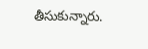తీసుకున్నారు.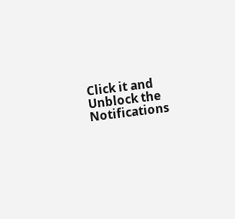Click it and Unblock the Notifications